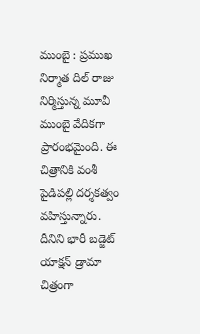ముంబై : ప్రముఖ నిర్మాత దిల్ రాజు నిర్మిస్తున్న మూవీ ముంబై వేదికగా ప్రారంభమైంది. ఈ చిత్రానికి వంశీ పైడిపల్లి దర్శకత్వం వహిస్తున్నారు. దీనిని భారీ బడ్జెట్ యాక్షన్ డ్రామా చిత్రంగా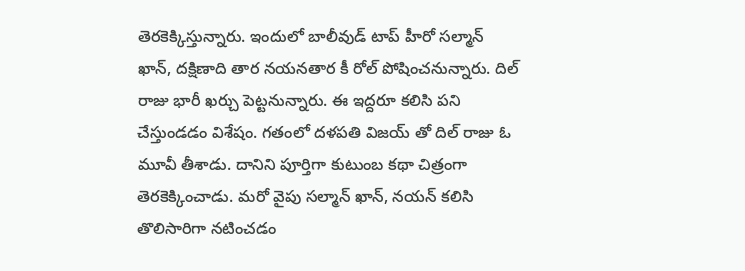తెరకెక్కిస్తున్నారు. ఇందులో బాలీవుడ్ టాప్ హీరో సల్మాన్ ఖాన్, దక్షిణాది తార నయనతార కీ రోల్ పోషించనున్నారు. దిల్ రాజు భారీ ఖర్చు పెట్టనున్నారు. ఈ ఇద్దరూ కలిసి పని చేస్తుండడం విశేషం. గతంలో దళపతి విజయ్ తో దిల్ రాజు ఓ మూవీ తీశాడు. దానిని పూర్తిగా కుటుంబ కథా చిత్రంగా తెరకెక్కించాడు. మరో వైపు సల్మాన్ ఖాన్, నయన్ కలిసి తొలిసారిగా నటించడం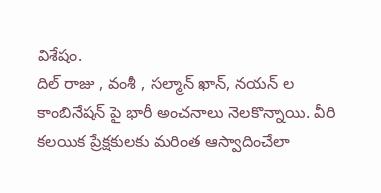విశేషం.
దిల్ రాజు , వంశీ , సల్మాన్ ఖాన్, నయన్ ల కాంబినేషన్ పై భారీ అంచనాలు నెలకొన్నాయి. వీరి కలయిక ప్రేక్షకులకు మరింత ఆస్వాదించేలా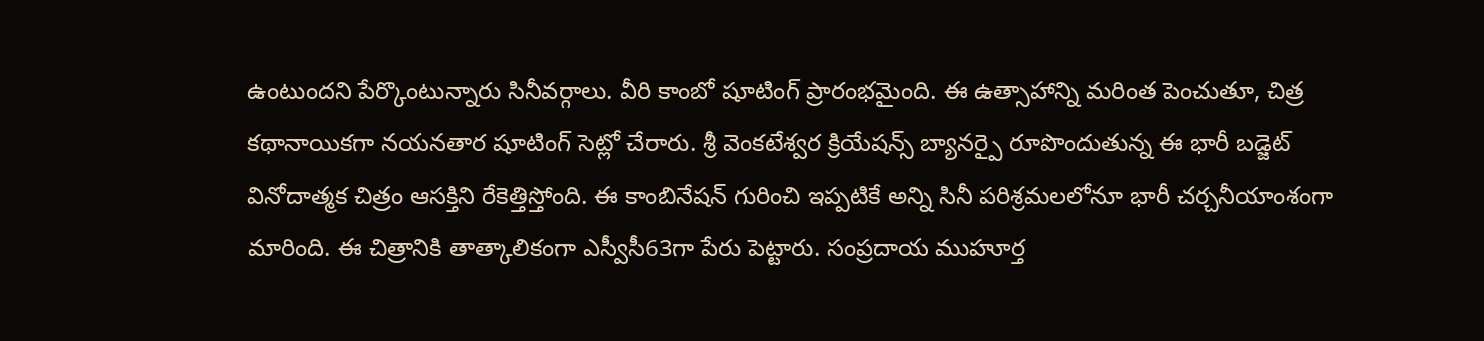ఉంటుందని పేర్కొంటున్నారు సినీవర్గాలు. వీరి కాంబో షూటింగ్ ప్రారంభమైంది. ఈ ఉత్సాహాన్ని మరింత పెంచుతూ, చిత్ర కథానాయికగా నయనతార షూటింగ్ సెట్లో చేరారు. శ్రీ వెంకటేశ్వర క్రియేషన్స్ బ్యానర్పై రూపొందుతున్న ఈ భారీ బడ్జెట్ వినోదాత్మక చిత్రం ఆసక్తిని రేకెత్తిస్తోంది. ఈ కాంబినేషన్ గురించి ఇప్పటికే అన్ని సినీ పరిశ్రమలలోనూ భారీ చర్చనీయాంశంగా మారింది. ఈ చిత్రానికి తాత్కాలికంగా ఎస్వీసీ63గా పేరు పెట్టారు. సంప్రదాయ ముహూర్త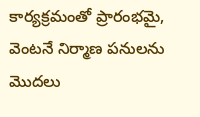కార్యక్రమంతో ప్రారంభమై, వెంటనే నిర్మాణ పనులను మొదలు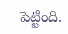పెట్టింది.